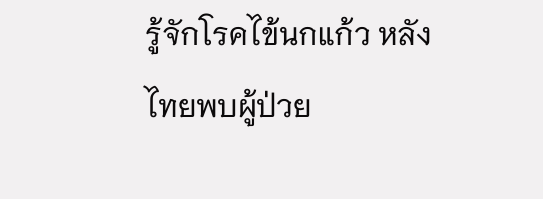รู้จักโรคไข้นกแก้ว หลังไทยพบผู้ป่วย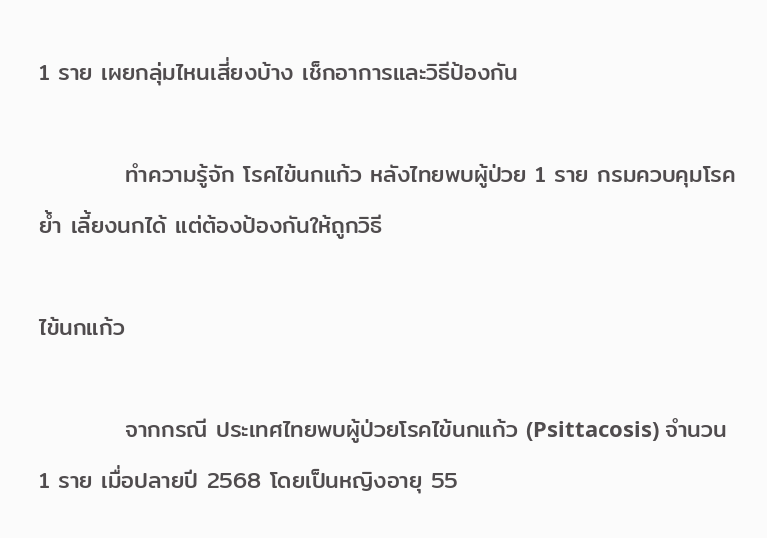1 ราย เผยกลุ่มไหนเสี่ยงบ้าง เช็กอาการและวิธีป้องกัน

          ทำความรู้จัก โรคไข้นกแก้ว หลังไทยพบผู้ป่วย 1 ราย กรมควบคุมโรคย้ำ เลี้ยงนกได้ แต่ต้องป้องกันให้ถูกวิธี

ไข้นกแก้ว

          จากกรณี ประเทศไทยพบผู้ป่วยโรคไข้นกแก้ว (Psittacosis) จำนวน 1 ราย เมื่อปลายปี 2568 โดยเป็นหญิงอายุ 55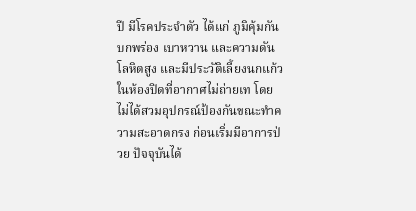ปี มีโรคประจำตัว ได้แก่ ภูมิคุ้มกันบกพร่อง เบาหวาน และความดันโลหิตสูง และมีประวัติเลี้ยงนกแก้วในห้องปิดที่อากาศไม่ถ่ายเท โดยไม่ได้สวมอุปกรณ์ป้องกันขณะทำความสะอาดกรง ก่อนเริ่มมีอาการป่วย ปัจจุบันได้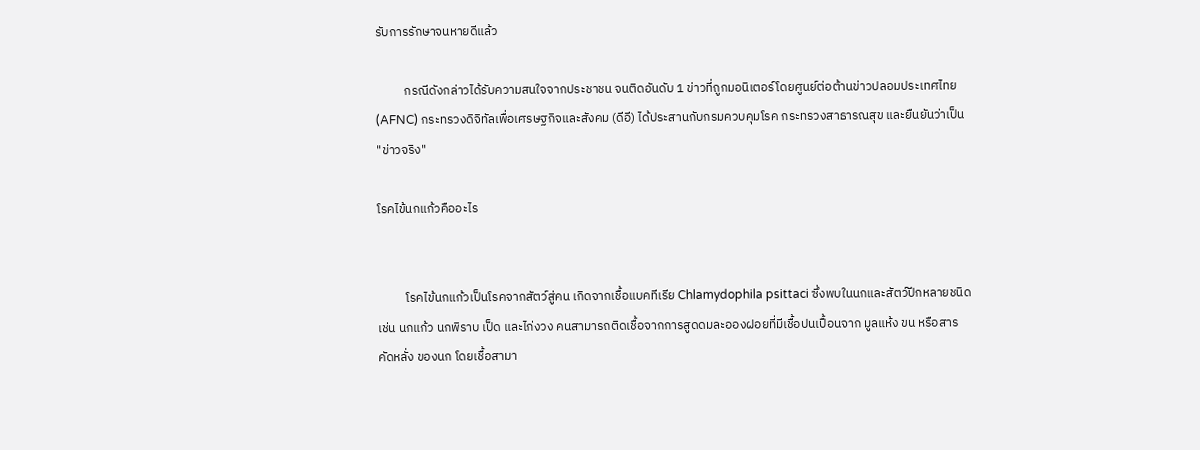รับการรักษาจนหายดีแล้ว

          กรณีดังกล่าวได้รับความสนใจจากประชาชน จนติดอันดับ 1 ข่าวที่ถูกมอนิเตอร์โดยศูนย์ต่อต้านข่าวปลอมประเทศไทย (AFNC) กระทรวงดิจิทัลเพื่อเศรษฐกิจและสังคม (ดีอี) ได้ประสานกับกรมควบคุมโรค กระทรวงสาธารณสุข และยืนยันว่าเป็น "ข่าวจริง"

โรคไข้นกแก้วคืออะไร


          โรคไข้นกแก้วเป็นโรคจากสัตว์สู่คน เกิดจากเชื้อแบคทีเรีย Chlamydophila psittaci ซึ่งพบในนกและสัตว์ปีกหลายชนิด เช่น นกแก้ว นกพิราบ เป็ด และไก่งวง คนสามารถติดเชื้อจากการสูดดมละอองฝอยที่มีเชื้อปนเปื้อนจาก มูลแห้ง ขน หรือสารคัดหลั่ง ของนก โดยเชื้อสามา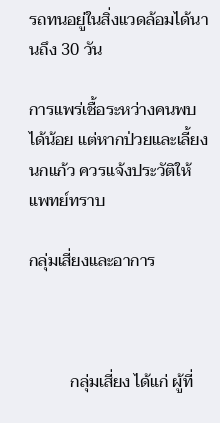รถทนอยู่ในสิ่งแวดล้อมได้นานถึง 30 วัน

การแพร่เชื้อระหว่างคนพบได้น้อย แต่หากป่วยและเลี้ยงนกแก้ว ควรแจ้งประวัติให้แพทย์ทราบ

กลุ่มเสี่ยงและอาการ



          กลุ่มเสี่ยง ได้แก่ ผู้ที่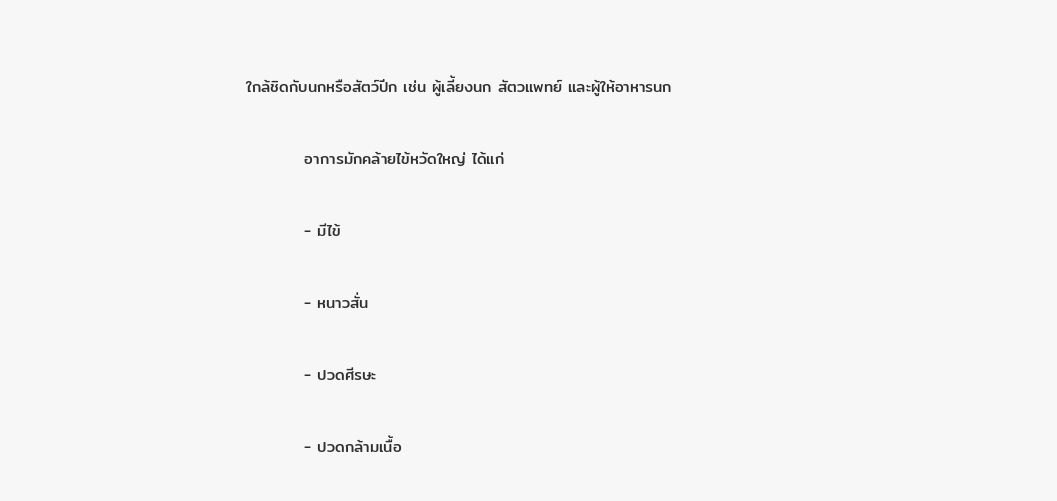ใกล้ชิดกับนกหรือสัตว์ปีก เช่น ผู้เลี้ยงนก สัตวแพทย์ และผู้ให้อาหารนก

          อาการมักคล้ายไข้หวัดใหญ่ ได้แก่

          - มีไข้

          - หนาวสั่น

          - ปวดศีรษะ

          - ปวดกล้ามเนื้อ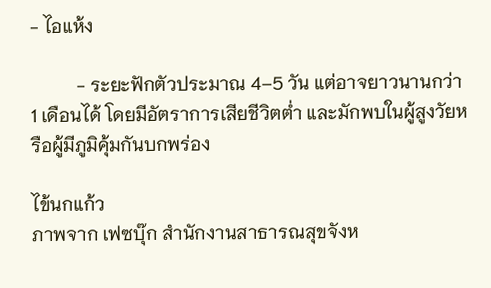- ไอแห้ง

          - ระยะฟักตัวประมาณ 4–5 วัน แต่อาจยาวนานกว่า 1 เดือนได้ โดยมีอัตราการเสียชีวิตต่ำ และมักพบในผู้สูงวัยหรือผู้มีภูมิคุ้มกันบกพร่อง

ไข้นกแก้ว
ภาพจาก เฟซบุ๊ก สำนักงานสาธารณสุขจังห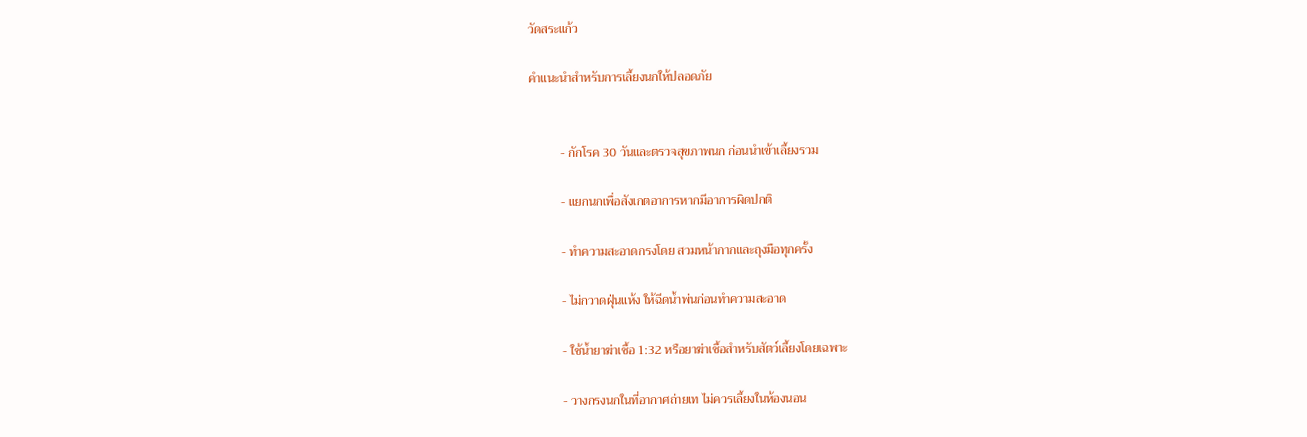วัดสระแก้ว

คำแนะนำสำหรับการเลี้ยงนกให้ปลอดภัย


          - กักโรค 30 วันและตรวจสุขภาพนก ก่อนนำเข้าเลี้ยงรวม

          - แยกนกเพื่อสังเกตอาการหากมีอาการผิดปกติ

          - ทำความสะอาดกรงโดย สวมหน้ากากและถุงมือทุกครั้ง

          - ไม่กวาดฝุ่นแห้ง ให้ฉีดน้ำพ่นก่อนทำความสะอาด

          - ใช้น้ำยาฆ่าเชื้อ 1:32 หรือยาฆ่าเชื้อสำหรับสัตว์เลี้ยงโดยเฉพาะ

          - วางกรงนกในที่อากาศถ่ายเท ไม่ควรเลี้ยงในห้องนอน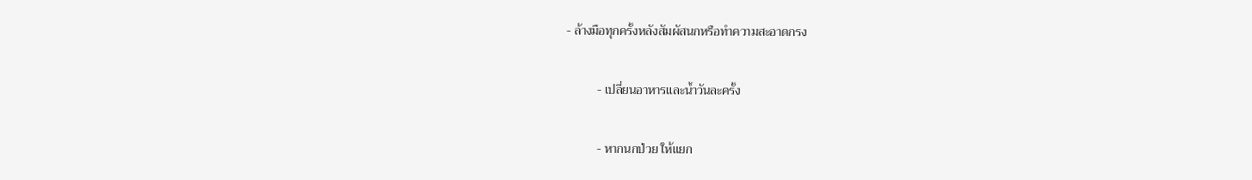- ล้างมือทุกครั้งหลังสัมผัสนกหรือทำความสะอาดกรง

          - เปลี่ยนอาหารและน้ำวันละครั้ง

          - หากนกป่วย ให้แยก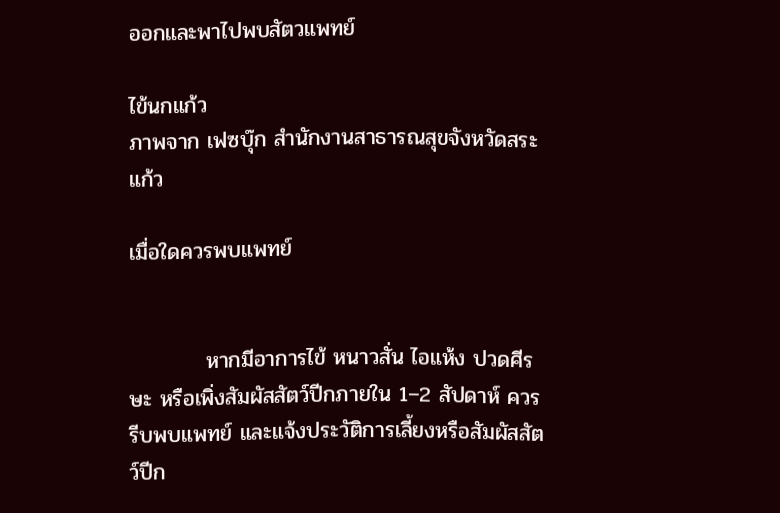ออกและพาไปพบสัตวแพทย์

ไข้นกแก้ว
ภาพจาก เฟซบุ๊ก สำนักงานสาธารณสุขจังหวัดสระแก้ว

เมื่อใดควรพบแพทย์


          หากมีอาการไข้ หนาวสั่น ไอแห้ง ปวดศีรษะ หรือเพิ่งสัมผัสสัตว์ปีกภายใน 1–2 สัปดาห์ ควรรีบพบแพทย์ และแจ้งประวัติการเลี้ยงหรือสัมผัสสัตว์ปีก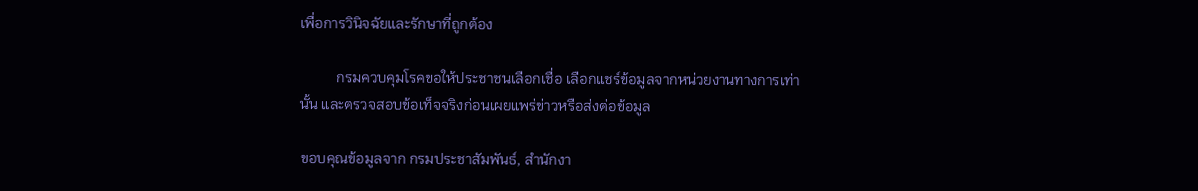เพื่อการวินิจฉัยและรักษาที่ถูกต้อง

          กรมควบคุมโรคขอให้ประชาชนเลือกเชื่อ เลือกแชร์ข้อมูลจากหน่วยงานทางการเท่านั้น และตรวจสอบข้อเท็จจริงก่อนเผยแพร่ข่าวหรือส่งต่อข้อมูล

ขอบคุณข้อมูลจาก กรมประชาสัมพันธ์, สำนักงา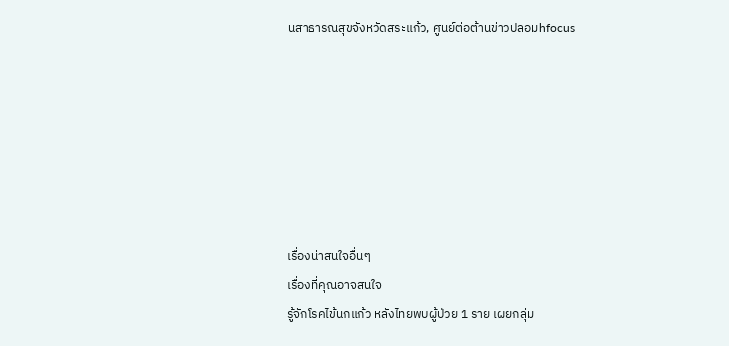นสาธารณสุขจังหวัดสระแก้ว, ศูนย์ต่อต้านข่าวปลอมhfocus







เรื่องน่าสนใจอื่นๆ
เรื่องที่คุณอาจสนใจ
รู้จักโรคไข้นกแก้ว หลังไทยพบผู้ป่วย 1 ราย เผยกลุ่ม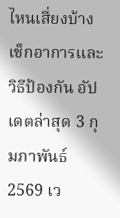ไหนเสี่ยงบ้าง เช็กอาการและวิธีป้องกัน อัปเดตล่าสุด 3 กุมภาพันธ์ 2569 เว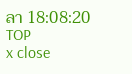ลา 18:08:20
TOP
x close